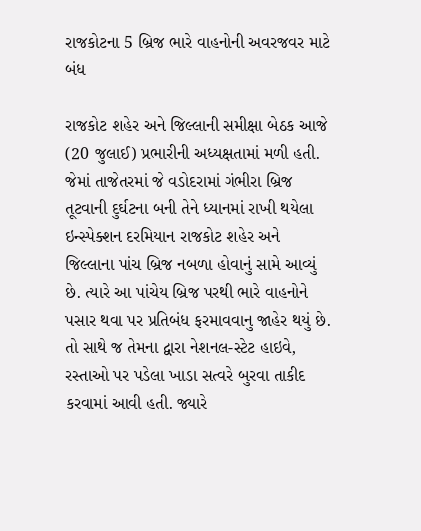રાજકોટના 5 બ્રિજ ભારે વાહનોની અવરજવર માટે બંધ

રાજકોટ શહેર અને જિલ્લાની સમીક્ષા બેઠક આજે (20 જુલાઈ) પ્રભારીની અધ્યક્ષતામાં મળી હતી. જેમાં તાજેતરમાં જે વડોદરામાં ગંભીરા બ્રિજ તૂટવાની દુર્ઘટના બની તેને ધ્યાનમાં રાખી થયેલા ઇન્સ્પેક્શન દરમિયાન રાજકોટ શહેર અને જિલ્લાના પાંચ બ્રિજ નબળા હોવાનું સામે આવ્યું છે. ત્યારે આ પાંચેય બ્રિજ પરથી ભારે વાહનોને પસાર થવા પર પ્રતિબંધ ફરમાવવાનુ જાહેર થયું છે. તો સાથે જ તેમના દ્વારા નેશનલ-સ્ટેટ હાઇવે, રસ્તાઓ પર પડેલા ખાડા સત્વરે બુરવા તાકીદ કરવામાં આવી હતી. જ્યારે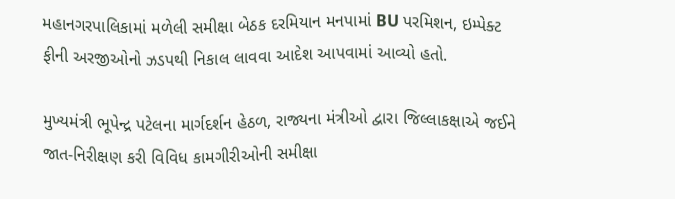મહાનગરપાલિકામાં મળેલી સમીક્ષા બેઠક દરમિયાન મનપામાં BU પરમિશન, ઇમ્પેક્ટ ફીની અરજીઓનો ઝડપથી નિકાલ લાવવા આદેશ આપવામાં આવ્યો હતો.

મુખ્યમંત્રી ભૂપેન્દ્ર પટેલના માર્ગદર્શન હેઠળ, રાજ્યના મંત્રીઓ દ્વારા જિલ્લાકક્ષાએ જઈને જાત-નિરીક્ષણ કરી વિવિધ કામગીરીઓની સમીક્ષા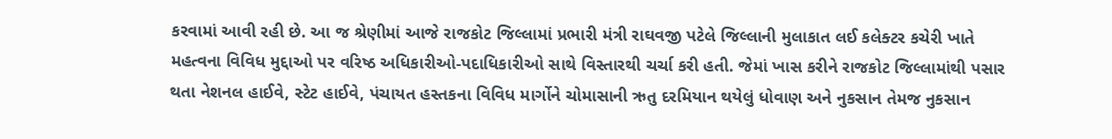કરવામાં આવી રહી છે. આ જ શ્રેણીમાં આજે રાજકોટ જિલ્લામાં પ્રભારી મંત્રી રાઘવજી પટેલે જિલ્લાની મુલાકાત લઈ કલેક્ટર કચેરી ખાતે મહત્વના વિવિધ મુદ્દાઓ પર વરિષ્ઠ અધિકારીઓ-પદાધિકારીઓ સાથે વિસ્તારથી ચર્ચા કરી હતી. જેમાં ખાસ કરીને રાજકોટ જિલ્લામાંથી પસાર થતા નેશનલ હાઈવે, સ્ટેટ હાઈવે, પંચાયત હસ્તકના વિવિધ માર્ગોને ચોમાસાની ઋતુ દરમિયાન થયેલું ધોવાણ અને નુકસાન તેમજ નુકસાન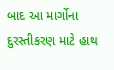બાદ આ માર્ગોના દુરસ્તીકરણ માટે હાથ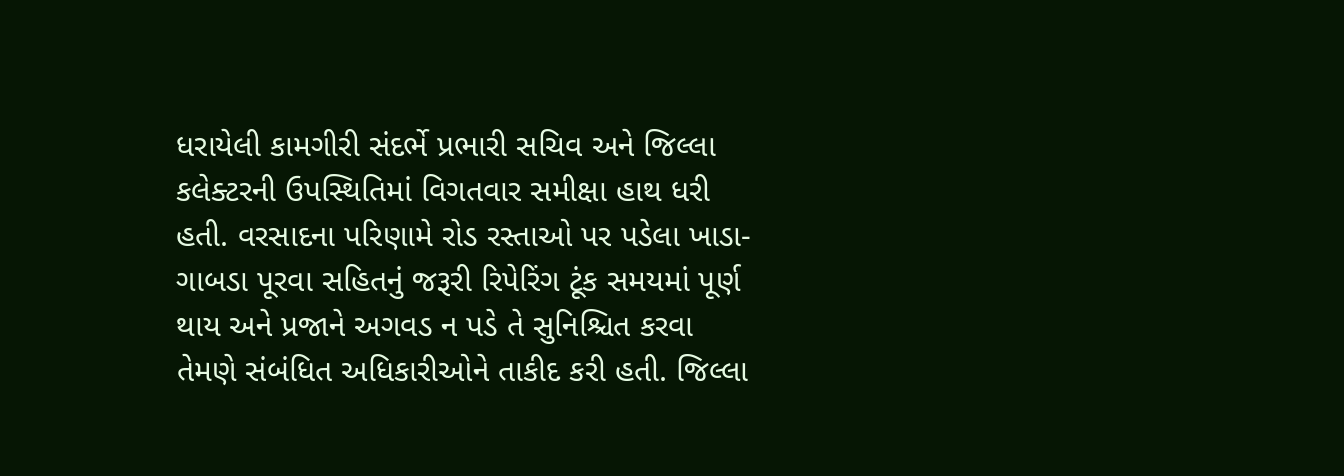ધરાયેલી કામગીરી સંદર્ભે પ્રભારી સચિવ અને જિલ્લા કલેક્ટરની ઉપસ્થિતિમાં વિગતવાર સમીક્ષા હાથ ધરી હતી. વરસાદના પરિણામે રોડ રસ્તાઓ પર પડેલા ખાડા-ગાબડા પૂરવા સહિતનું જરૂરી રિપેરિંગ ટૂંક સમયમાં પૂર્ણ થાય અને પ્રજાને અગવડ ન પડે તે સુનિશ્ચિત કરવા તેમણે સંબંધિત અધિકારીઓને તાકીદ કરી હતી. જિલ્લા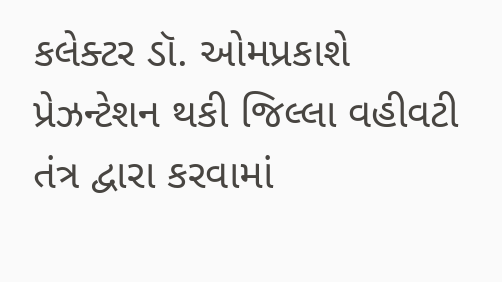કલેક્ટર ડૉ. ઓમપ્રકાશે પ્રેઝન્ટેશન થકી જિલ્લા વહીવટી તંત્ર દ્વારા કરવામાં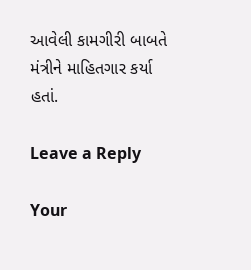આવેલી કામગીરી બાબતે મંત્રીને માહિતગાર કર્યા હતાં.

Leave a Reply

Your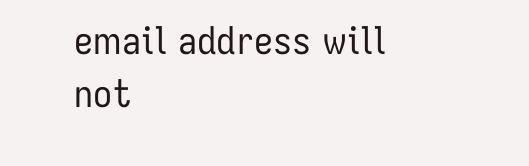email address will not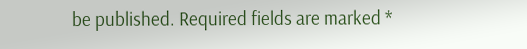be published. Required fields are marked *